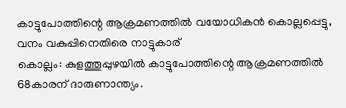കാട്ടുപോത്തിന്റെ ആക്രമണത്തിൽ വയോധികൻ കൊല്ലപ്പെട്ടു, വനം വകുപ്പിനെതിരെ നാട്ടുകാര്
കൊല്ലം: കുളത്തൂപ്പുഴയിൽ കാട്ടുപോത്തിന്റെ ആക്രമണത്തിൽ 68കാരന് ദാരുണാന്ത്യം.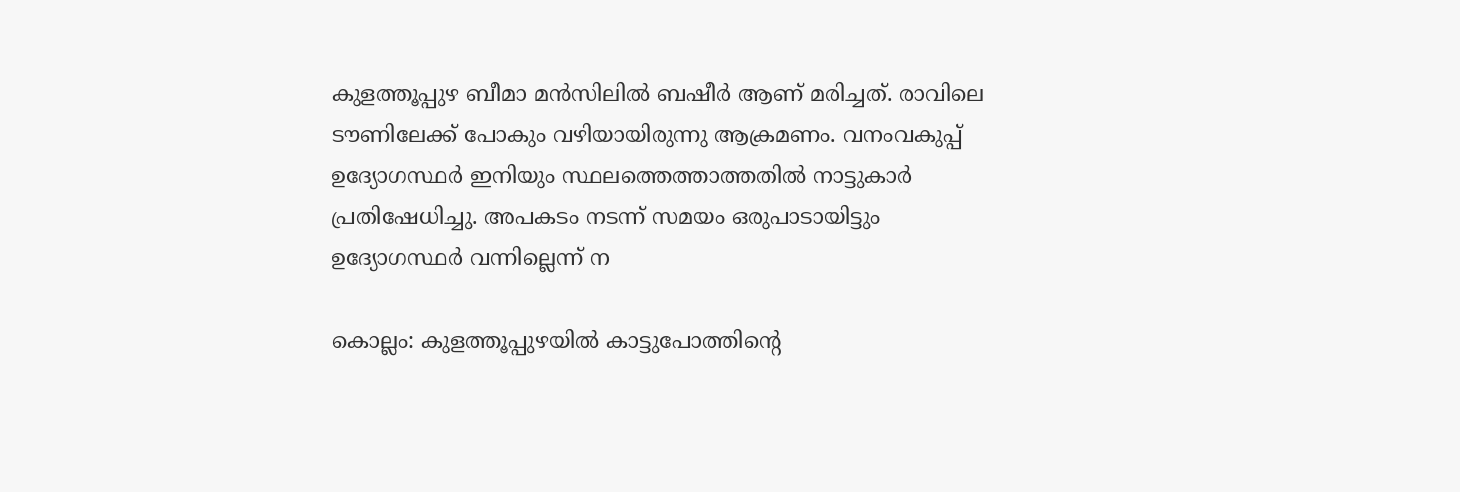കുളത്തൂപ്പുഴ ബീമാ മൻസിലിൽ ബഷീർ ആണ് മരിച്ചത്. രാവിലെ ടൗണിലേക്ക് പോകും വഴിയായിരുന്നു ആക്രമണം. വനംവകുപ്പ് ഉദ്യോഗസ്ഥർ ഇനിയും സ്ഥലത്തെത്താത്തതിൽ നാട്ടുകാർ പ്രതിഷേധിച്ചു. അപകടം നടന്ന് സമയം ഒരുപാടായിട്ടും ഉദ്യോഗസ്ഥർ വന്നില്ലെന്ന് ന

കൊല്ലം: കുളത്തൂപ്പുഴയിൽ കാട്ടുപോത്തിന്റെ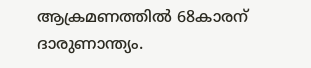ആക്രമണത്തിൽ 68കാരന് ദാരുണാന്ത്യം.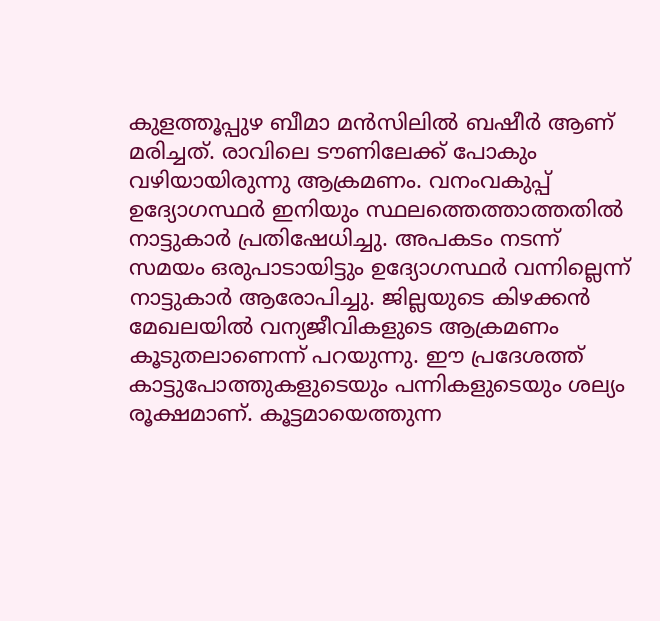കുളത്തൂപ്പുഴ ബീമാ മൻസിലിൽ ബഷീർ ആണ് മരിച്ചത്. രാവിലെ ടൗണിലേക്ക് പോകും വഴിയായിരുന്നു ആക്രമണം. വനംവകുപ്പ് ഉദ്യോഗസ്ഥർ ഇനിയും സ്ഥലത്തെത്താത്തതിൽ നാട്ടുകാർ പ്രതിഷേധിച്ചു. അപകടം നടന്ന് സമയം ഒരുപാടായിട്ടും ഉദ്യോഗസ്ഥർ വന്നില്ലെന്ന് നാട്ടുകാർ ആരോപിച്ചു. ജില്ലയുടെ കിഴക്കൻ മേഖലയിൽ വന്യജീവികളുടെ ആക്രമണം കൂടുതലാണെന്ന് പറയുന്നു. ഈ പ്രദേശത്ത് കാട്ടുപോത്തുകളുടെയും പന്നികളുടെയും ശല്യം രൂക്ഷമാണ്. കൂട്ടമായെത്തുന്ന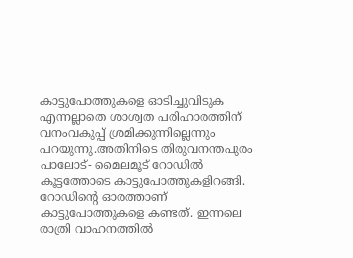കാട്ടുപോത്തുകളെ ഓടിച്ചുവിടുക എന്നല്ലാതെ ശാശ്വത പരിഹാരത്തിന് വനംവകുപ്പ് ശ്രമിക്കുന്നില്ലെന്നും പറയുന്നു.അതിനിടെ തിരുവനന്തപുരം പാലോട്- മൈലമൂട് റോഡിൽ കൂട്ടത്തോടെ കാട്ടുപോത്തുകളിറങ്ങി. റോഡിന്റെ ഓരത്താണ് കാട്ടുപോത്തുകളെ കണ്ടത്. ഇന്നലെ രാത്രി വാഹനത്തിൽ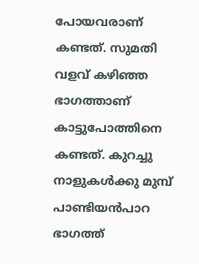പോയവരാണ് കണ്ടത്. സുമതി വളവ് കഴിഞ്ഞ ഭാഗത്താണ് കാട്ടുപോത്തിനെ കണ്ടത്. കുറച്ചു നാളുകൾക്കു മുമ്പ് പാണ്ടിയൻപാറ ഭാഗത്ത്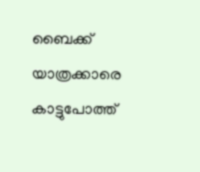ബൈക്ക് യാത്രക്കാരെ കാട്ടുപോത്ത്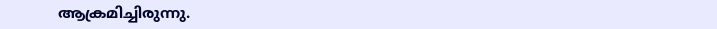ആക്രമിച്ചിരുന്നു.